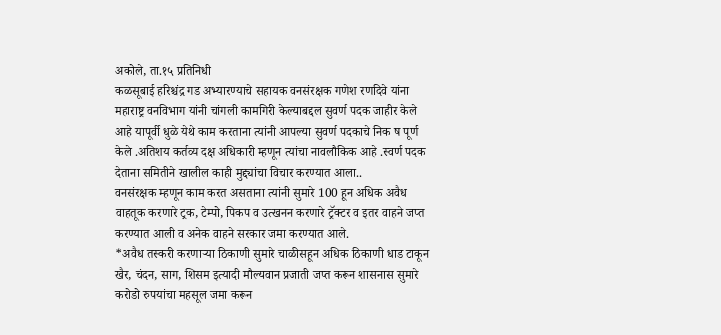अकोले, ता.१५ प्रतिनिधी
कळसूबाई हरिश्चंद्र गड अभ्यारण्याचे सहायक वनसंरक्षक गणेश रणदिवे यांना महाराष्ट्र वनविभाग यांनी चांगली कामगिरी केल्याबद्दल सुवर्ण पदक जाहीर केले आहे यापूर्वी धुळे येथे काम करताना त्यांनी आपल्या सुवर्ण पदकाचे निक ष पूर्ण केले .अतिशय कर्तव्य दक्ष अधिकारी म्हणून त्यांचा नावलौकिक आहे .स्वर्ण पदक देताना समितीने खालील काही मुद्द्यांचा विचार करण्यात आला..
वनसंरक्षक म्हणून काम करत असताना त्यांनी सुमारे 100 हून अधिक अवैध वाहतूक करणारे ट्रक, टेम्पो, पिकप व उत्खनन करणारे ट्रॅक्टर व इतर वाहने जप्त करण्यात आली व अनेक वाहने सरकार जमा करण्यात आले.
*अवैध तस्करी करणाऱ्या ठिकाणी सुमारे चाळीसहून अधिक ठिकाणी धाड टाकून खैर, चंदन, साग, शिसम इत्यादी मौल्यवान प्रजाती जप्त करून शासनास सुमारे करोडो रुपयांचा महसूल जमा करून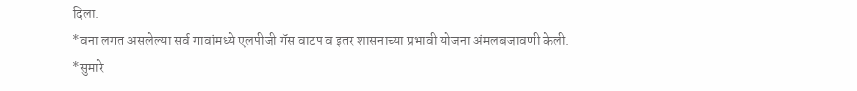दिला.
*वना लगत असलेल्या सर्व गावांमध्ये एलपीजी गॅस वाटप व इतर शासनाच्या प्रभावी योजना अंमलबजावणी केली.
*सुमारे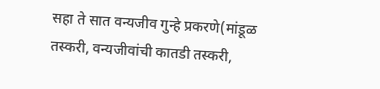सहा ते सात वन्यजीव गुन्हे प्रकरणे(मांडूळ तस्करी, वन्यजीवांची कातडी तस्करी,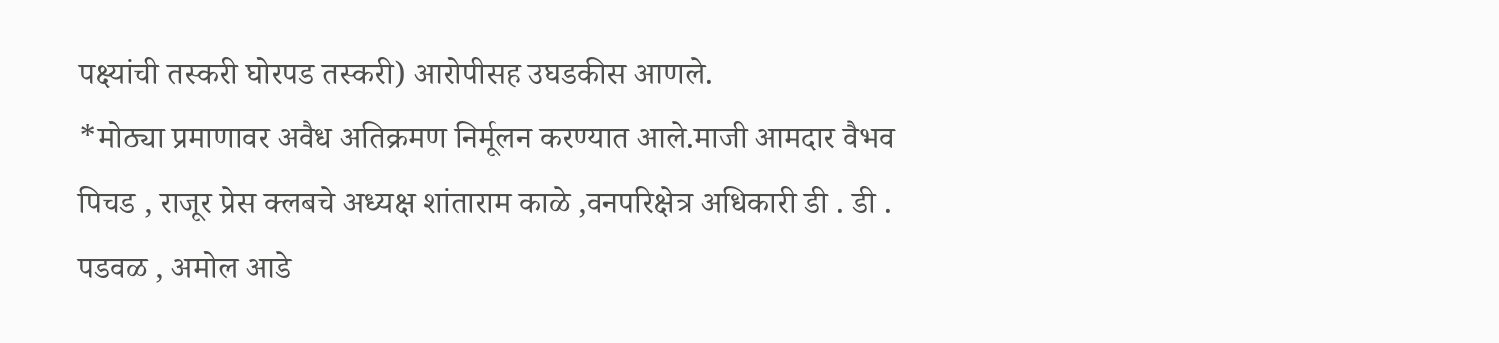पक्ष्यांची तस्करी घोरपड तस्करी) आरोपीसह उघडकीस आणले.
*मोठ्या प्रमाणावर अवैध अतिक्रमण निर्मूलन करण्यात आले.माजी आमदार वैभव पिचड , राजूर प्रेस क्लबचे अध्यक्ष शांताराम काळे ,वनपरिक्षेत्र अधिकारी डी . डी . पडवळ , अमोल आडे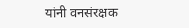यांनी वनसंरक्षक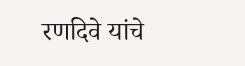रणदिवे यांचे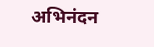अभिनंदन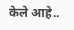केले आहे..